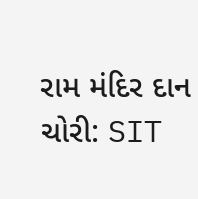રામ મંદિર દાન ચોરી: SIT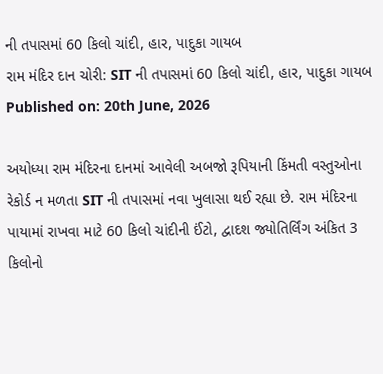ની તપાસમાં 60 કિલો ચાંદી, હાર, પાદુકા ગાયબ
રામ મંદિર દાન ચોરી: SIT ની તપાસમાં 60 કિલો ચાંદી, હાર, પાદુકા ગાયબ
Published on: 20th June, 2026

અયોધ્યા રામ મંદિરના દાનમાં આવેલી અબજો રૂપિયાની કિંમતી વસ્તુઓના રેકોર્ડ ન મળતા SIT ની તપાસમાં નવા ખુલાસા થઈ રહ્યા છે. રામ મંદિરના પાયામાં રાખવા માટે 60 કિલો ચાંદીની ઈંટો, દ્વાદશ જ્યોતિર્લિંગ અંકિત 3 કિલોનો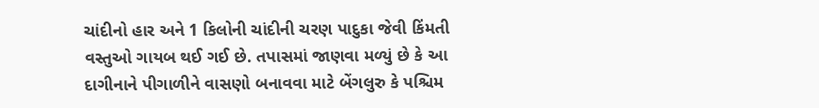ચાંદીનો હાર અને 1 કિલોની ચાંદીની ચરણ પાદુકા જેવી કિંમતી વસ્તુઓ ગાયબ થઈ ગઈ છે. તપાસમાં જાણવા મળ્યું છે કે આ દાગીનાને પીગાળીને વાસણો બનાવવા માટે બેંગલુરુ કે પશ્ચિમ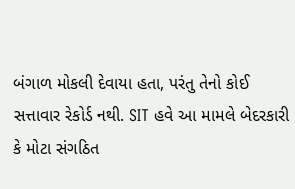બંગાળ મોકલી દેવાયા હતા, પરંતુ તેનો કોઈ સત્તાવાર રેકોર્ડ નથી. SIT હવે આ મામલે બેદરકારી કે મોટા સંગઠિત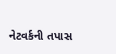નેટવર્કની તપાસ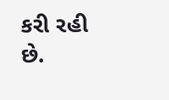કરી રહી છે.